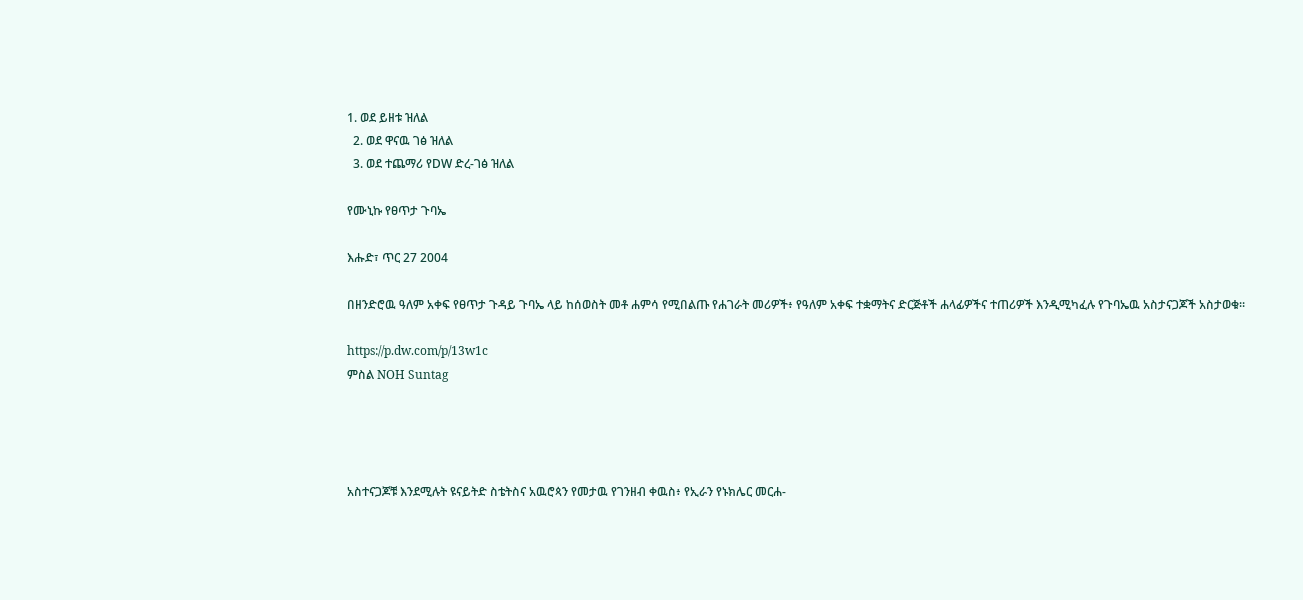1. ወደ ይዘቱ ዝለል
  2. ወደ ዋናዉ ገፅ ዝለል
  3. ወደ ተጨማሪ የDW ድረ-ገፅ ዝለል

የሙኒኩ የፀጥታ ጉባኤ

እሑድ፣ ጥር 27 2004

በዘንድሮዉ ዓለም አቀፍ የፀጥታ ጉዳይ ጉባኤ ላይ ከሰወስት መቶ ሐምሳ የሚበልጡ የሐገራት መሪዎች፥ የዓለም አቀፍ ተቋማትና ድርጅቶች ሐላፊዎችና ተጠሪዎች እንዲሚካፈሉ የጉባኤዉ አስታናጋጆች አስታወቁ።

https://p.dw.com/p/13w1c
ምስል NOH Suntag




አስተናጋጆቹ እንደሚሉት ዩናይትድ ስቴትስና አዉሮጳን የመታዉ የገንዘብ ቀዉስ፥ የኢራን የኑክሌር መርሐ-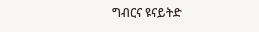ግብርና ዩናይትድ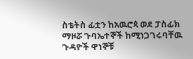ስቴትስ ፊቷን ከአዉሮጳ ወደ ፓስፊክ ማዞሯ ጉባኤተኞች ከሚነጋገሩባቸዉ ጉዳዮች ዋነኞቹ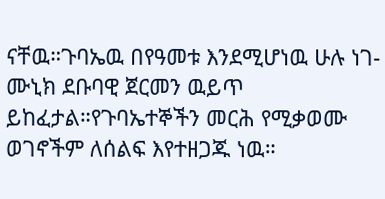ናቸዉ።ጉባኤዉ በየዓመቱ እንደሚሆነዉ ሁሉ ነገ-ሙኒክ ደቡባዊ ጀርመን ዉይጥ ይከፈታል።የጉባኤተኞችን መርሕ የሚቃወሙ ወገኖችም ለሰልፍ እየተዘጋጁ ነዉ።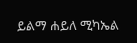ይልማ ሐይለ ሚካኤል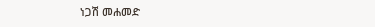ነጋሽ መሐመድ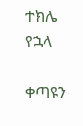ተክሌ የኋላ

ቀጣዩን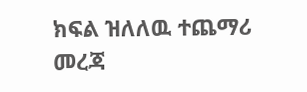ክፍል ዝለለዉ ተጨማሪ መረጃ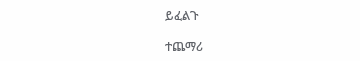ይፈልጉ

ተጨማሪ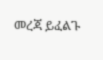መረጃ ይፈልጉ